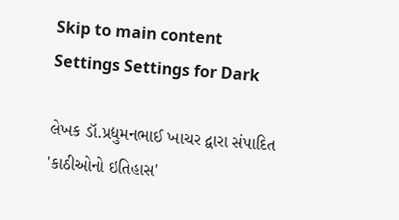Skip to main content
Settings Settings for Dark

લેખક ડૉ.પ્રદ્યુમનભાઈ ખાચર દ્વારા સંપાદિત 'કાઠીઓનો ઇતિહાસ'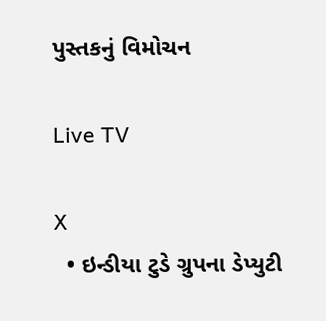પુસ્તકનું વિમોચન

Live TV

X
  • ઇન્ડીયા ટુડે ગ્રુપના ડેપ્યુટી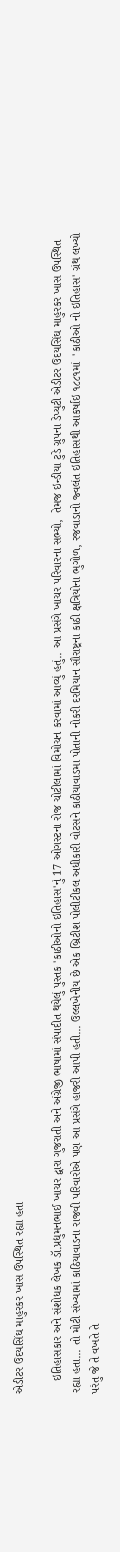એડીટર ઉદયસિંઘ માહુરકર ખાસ ઉપસ્થિત રહ્યા હતા

    ઇતિહાસકાર અને સંશોધક લેખક ડૉ.પ્રદ્યુમનભાઈ ખાચર દ્વારા ગુજરાતી અને અંગ્રેજી ભાષામાં સંપાદીત થયેલું પુસ્તક 'કાઠીઓનો ઇતિહાસ'નું 17 ઓગસ્ટના રોજ ચોટીલામાં વિમોચન કરવામાં આવ્યું હતું.. આ પ્રસંગે ખાચર પરિવારના સભ્યો,  તેમજ ઇન્ડીયા ટુડે ગ્રુપના ડેપ્યુટી એડીટર ઉદયસિંઘ માહુરકર ખાસ ઉપસ્થિત રહ્યા હતા... તો મોટી સંખ્યામાં કાઠિયાવાડના રાજવી પરિવારોએ પણ આ પ્રસંગે હાજરી આપી હતી... ઉલ્લખેનીય છે એક બ્રિટીશ પોલીટીકલ અધીકારી વોટસને કાઠીયાવાડમા પોતાની નોકરી દરમિયાન સૌરાષ્ટ્રના કાઠી ક્ષત્રિયોના ભુગોળ, રજવાડાનો જ્વલંત ઇતિહાસથી આકર્ષાઇ ૧૮૮૧માં  'કાઠીઓ નો ઇતિહાસ' ગ્રંથ લખ્યો પરંતુ જે તે વખતે તે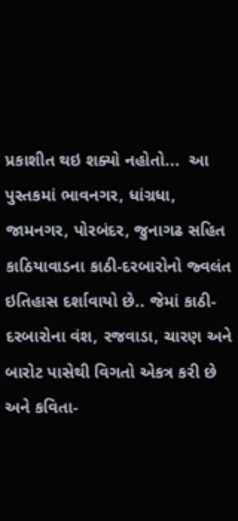પ્રકાશીત થઇ શક્યો નહોતો...  આ પુસ્તકમાં ભાવનગર, ધાંગ્રધા, જામનગર, પોરબંદર, જુનાગઢ સહિત કાઠિયાવાડના કાઠી-દરબારોનો જ્વલંત ઇતિહાસ દર્શાવાયો છે.. જેમાં કાઠી-દરબારોના વંશ, રજવાડા, ચારણ અને બારોટ પાસેથી વિગતો એકત્ર કરી છે અને કવિતા-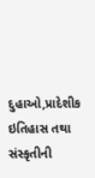દુહાઓ,પ્રાદેશીક ઇતિહાસ તથા સંસ્કૃતીની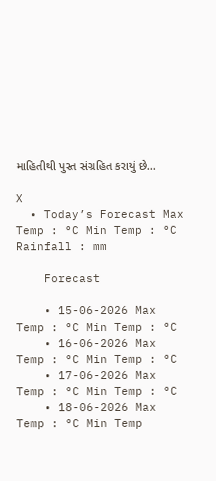માહિતીથી પુસ્ત સંગ્રહિત કરાયું છે...

X
  • Today’s Forecast Max Temp : °C Min Temp : °C Rainfall : mm

    Forecast

    • 15-06-2026 Max Temp : °C Min Temp : °C
    • 16-06-2026 Max Temp : °C Min Temp : °C
    • 17-06-2026 Max Temp : °C Min Temp : °C
    • 18-06-2026 Max Temp : °C Min Temp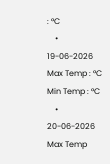: °C
    • 19-06-2026 Max Temp : °C Min Temp : °C
    • 20-06-2026 Max Temp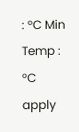: °C Min Temp : °C
apply